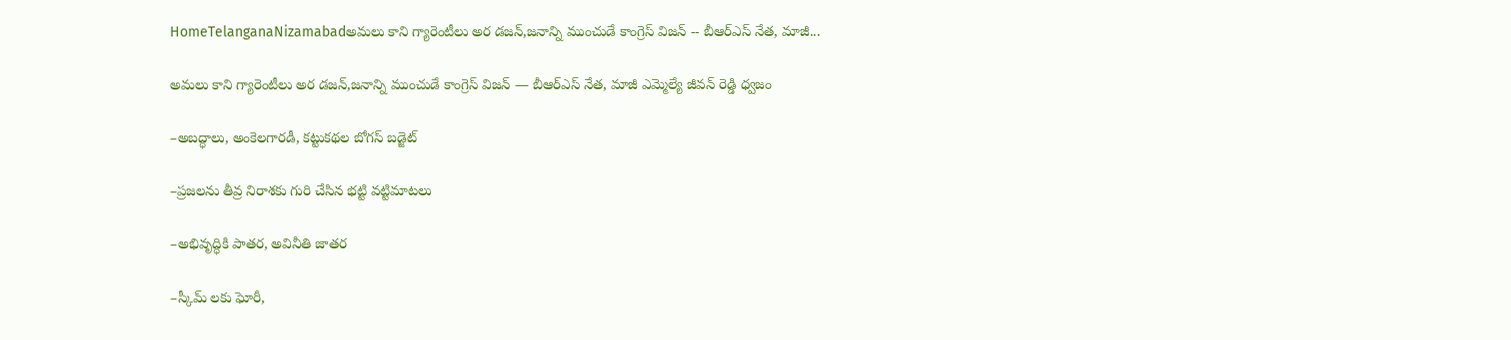HomeTelanganaNizamabadఅమలు కాని గ్యారెంటీలు అర డజన్,జనాన్ని ముంచుడే కాంగ్రెస్ విజన్ -- బీఆర్ఎస్ నేత, మాజీ...

అమలు కాని గ్యారెంటీలు అర డజన్,జనాన్ని ముంచుడే కాంగ్రెస్ విజన్ — బీఆర్ఎస్ నేత, మాజీ ఎమ్మెల్యే జీవన్ రెడ్డి ధ్వజం

–అబద్ధాలు, అంకెలగారడీ, కట్టుకథల బోగస్ బడ్జెట్

–ప్రజలను తీవ్ర నిరాశకు గురి చేసిన భట్టి వట్టిమాటలు

–అభివృద్ధికి పాతర, అవినీతి జాతర

–స్కీమ్ లకు ఘోరీ,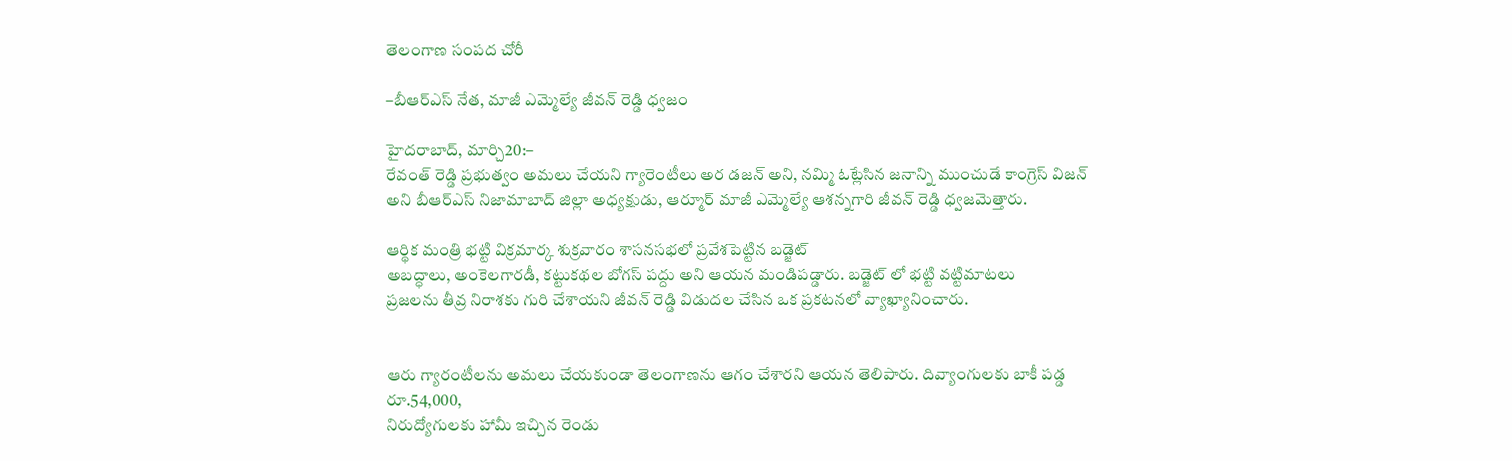తెలంగాణ సంపద చోరీ

–బీఆర్ఎస్ నేత, మాజీ ఎమ్మెల్యే జీవన్ రెడ్డి ధ్వజం

హైదరాబాద్, మార్చి20:–
రేవంత్ రెడ్డి ప్రభుత్వం అమలు చేయని గ్యారెంటీలు అర డజన్ అని, నమ్మి ఓట్లేసిన జనాన్ని ముంచుడే కాంగ్రెస్ విజన్ అని బీఆర్ఎస్ నిజామాబాద్ జిల్లా అధ్యక్షుడు, ఆర్మూర్ మాజీ ఎమ్మెల్యే ఆశన్నగారి జీవన్ రెడ్డి ధ్వజమెత్తారు.

ఆర్థిక మంత్రి భట్టి విక్రమార్క శుక్రవారం శాసనసభలో ప్రవేశపెట్టిన బడ్జెట్
అబద్ధాలు, అంకెలగారడీ, కట్టుకథల బోగస్ పద్దు అని ఆయన మండిపడ్డారు. బడ్జెట్ లో భట్టి వట్టిమాటలు
ప్రజలను తీవ్ర నిరాశకు గురి చేశాయని జీవన్ రెడ్డి విడుదల చేసిన ఒక ప్రకటనలో వ్యాఖ్యానించారు.


ఆరు గ్యారంటీలను అమలు చేయకుండా తెలంగాణను ఆగం చేశారని ఆయన తెలిపారు. దివ్యాంగులకు బాకీ పడ్డ రూ.54,000,
నిరుద్యోగులకు హామీ ఇచ్చిన రెండు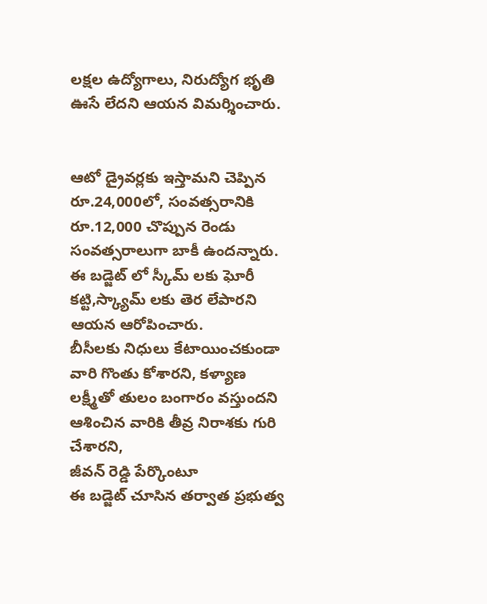లక్షల ఉద్యోగాలు, నిరుద్యోగ భృతి ఊసే లేదని ఆయన విమర్శించారు.


ఆటో డ్రైవర్లకు ఇస్తామని చెప్పిన రూ.24,000లో, సంవత్సరానికి రూ.12,000 చొప్పున రెండు సంవత్సరాలుగా బాకీ ఉందన్నారు.
ఈ బడ్జెట్ లో స్కీమ్ లకు ఘోరీ కట్టి,స్క్యామ్ లకు తెర లేపారని ఆయన ఆరోపించారు.
బీసీలకు నిధులు కేటాయించకుండా వారి గొంతు కోశారని, కళ్యాణ లక్ష్మీతో తులం బంగారం వస్తుందని ఆశించిన వారికి తీవ్ర నిరాశకు గురి చేశారని,
జీవన్ రెడ్డి పేర్కొంటూ
ఈ బడ్జెట్ చూసిన తర్వాత ప్రభుత్వ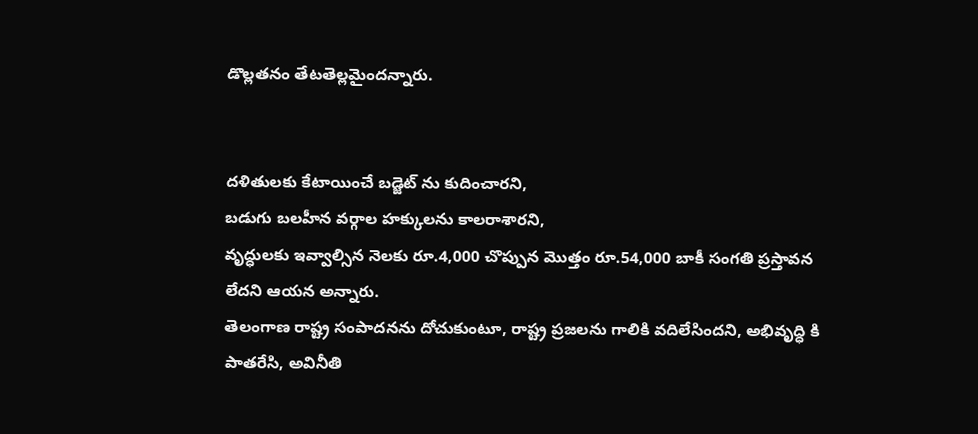డొల్లతనం తేటతెల్లమైందన్నారు.


దళితులకు కేటాయించే బడ్జెట్ ను కుదించారని,
బడుగు బలహీన వర్గాల హక్కులను కాలరాశారని,
వృద్ధులకు ఇవ్వాల్సిన నెలకు రూ.4,000 చొప్పున మొత్తం రూ.54,000 బాకీ సంగతి ప్రస్తావన లేదని ఆయన అన్నారు.
తెలంగాణ రాష్ట్ర సంపాదనను దోచుకుంటూ, రాష్ట్ర ప్రజలను గాలికి వదిలేసిందని, అభివృద్ధి కి పాతరేసి, అవినీతి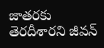జాతరకు తెరదీశారని జీవన్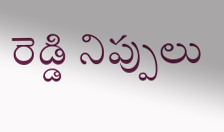రెడ్డి నిప్పులు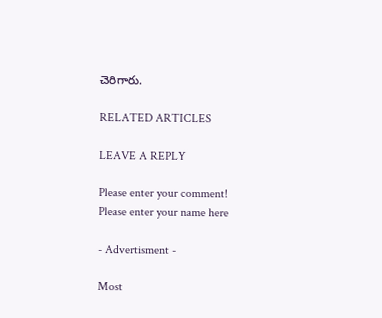చెరిగారు.

RELATED ARTICLES

LEAVE A REPLY

Please enter your comment!
Please enter your name here

- Advertisment -

Most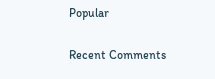Popular

Recent Comments